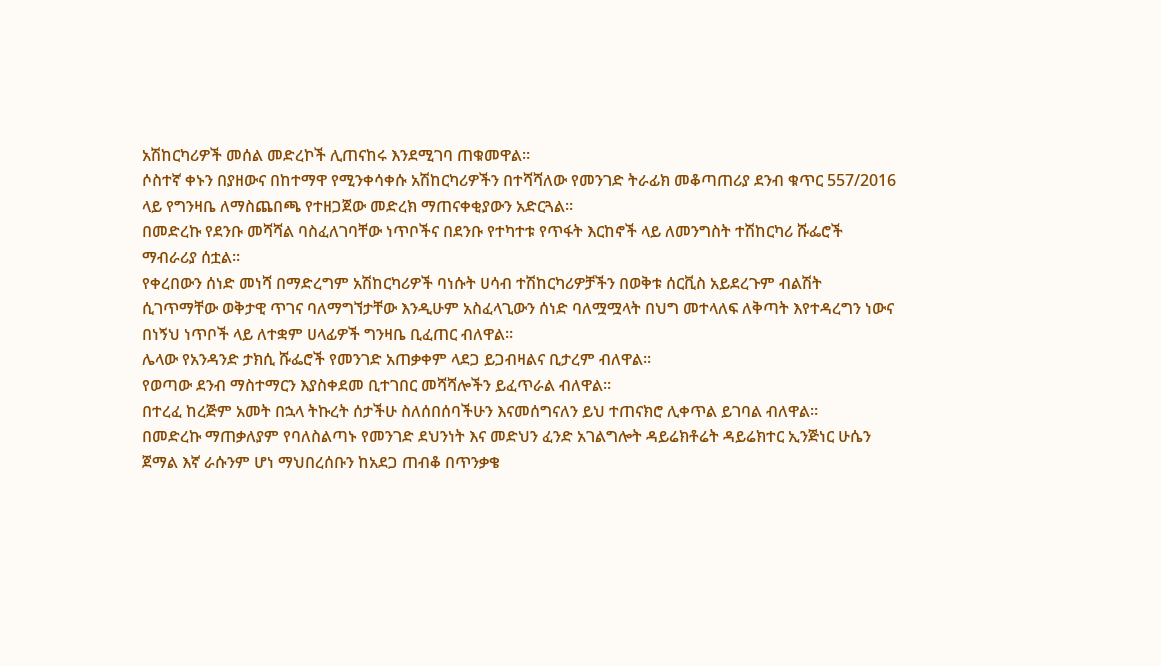አሽከርካሪዎች መሰል መድረኮች ሊጠናከሩ እንደሚገባ ጠቁመዋል።
ሶስተኛ ቀኑን በያዘውና በከተማዋ የሚንቀሳቀሱ አሽከርካሪዎችን በተሻሻለው የመንገድ ትራፊክ መቆጣጠሪያ ደንብ ቁጥር 557/2016 ላይ የግንዛቤ ለማስጨበጫ የተዘጋጀው መድረክ ማጠናቀቂያውን አድርጓል።
በመድረኩ የደንቡ መሻሻል ባስፈለገባቸው ነጥቦችና በደንቡ የተካተቱ የጥፋት እርከኖች ላይ ለመንግስት ተሽከርካሪ ሹፌሮች ማብራሪያ ሰቷል።
የቀረበውን ሰነድ መነሻ በማድረግም አሽከርካሪዎች ባነሱት ሀሳብ ተሽከርካሪዎቻችን በወቅቱ ሰርቪስ አይደረጉም ብልሽት ሲገጥማቸው ወቅታዊ ጥገና ባለማግኘታቸው እንዲሁም አስፈላጊውን ሰነድ ባለሟሟላት በህግ መተላለፍ ለቅጣት እየተዳረግን ነውና በነኝህ ነጥቦች ላይ ለተቋም ሀላፊዎች ግንዛቤ ቢፈጠር ብለዋል።
ሌላው የአንዳንድ ታክሲ ሹፌሮች የመንገድ አጠቃቀም ላደጋ ይጋብዛልና ቢታረም ብለዋል።
የወጣው ደንብ ማስተማርን እያስቀደመ ቢተገበር መሻሻሎችን ይፈጥራል ብለዋል።
በተረፈ ከረጅም አመት በኋላ ትኩረት ሰታችሁ ስለሰበሰባችሁን እናመሰግናለን ይህ ተጠናክሮ ሊቀጥል ይገባል ብለዋል።
በመድረኩ ማጠቃለያም የባለስልጣኑ የመንገድ ደህንነት እና መድህን ፈንድ አገልግሎት ዳይሬክቶሬት ዳይሬክተር ኢንጅነር ሁሴን ጀማል እኛ ራሱንም ሆነ ማህበረሰቡን ከአደጋ ጠብቆ በጥንቃቄ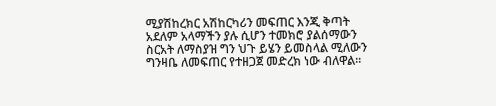ሚያሽከረክር አሽከርካሪን መፍጠር እንጂ ቅጣት አደለም አላማችን ያሉ ሲሆን ተመክሮ ያልሰማውን ስርአት ለማስያዝ ግን ህጉ ይሄን ይመስላል ሚለውን ግንዛቤ ለመፍጠር የተዘጋጀ መድረክ ነው ብለዋል።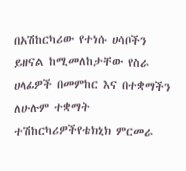በአሽከርካሪው የተነሱ ሀሳቦችን ይዘናል ከሚመለከታቸው የስራ ሀላፊዎች በመምከር እና በተቋማችን ለሁሉም ተቋማት ተሽከርካሪዎችየቴክኒክ ምርመራ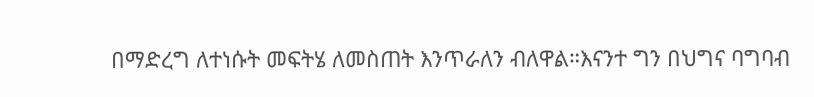በማድረግ ለተነሱት መፍትሄ ለመስጠት እንጥራለን ብለዋል።እናንተ ግን በህግና ባግባብ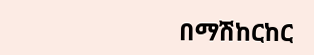በማሽከርከር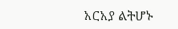አርአያ ልትሆኑ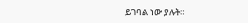ይገባል ነው ያሉት።